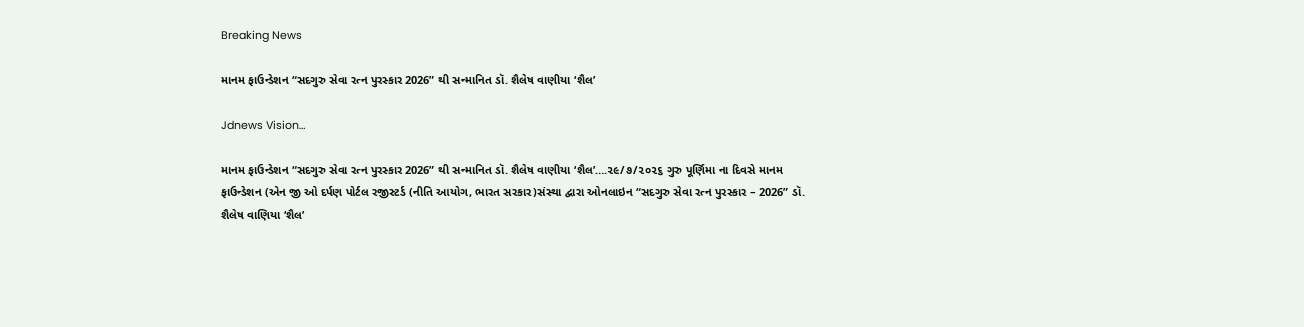Breaking News

માનમ ફાઉન્ડેશન “સદગુરુ સેવા રત્ન પુરસ્કાર 2026” થી સન્માનિત ડૉ. શૈલેષ વાણીયા ‘શૈલ’

Jdnews Vision…

માનમ ફાઉન્ડેશન “સદગુરુ સેવા રત્ન પુરસ્કાર 2026” થી સન્માનિત ડૉ. શૈલેષ વાણીયા ‘શૈલ’….૨૯/૭/૨૦૨૬ ગુરુ પૂર્ણિમા ના દિવસે માનમ ફાઉન્ડેશન (એન જી ઓ દર્પણ પોર્ટલ રજીસ્ટર્ડ (નીતિ આયોગ, ભારત સરકાર)સંસ્થા દ્વારા ઓનલાઇન “સદગુરુ સેવા રત્ન પુરસ્કાર – 2026” ડૉ. શૈલેષ વાણિયા ‘શૈલ’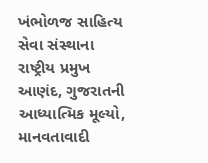ખંભોળજ સાહિત્ય સેવા સંસ્થાના રાષ્ટ્રીય પ્રમુખ આણંદ, ગુજરાતની આધ્યાત્મિક મૂલ્યો, માનવતાવાદી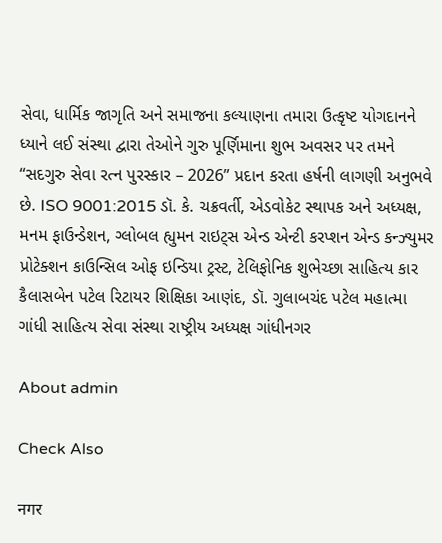સેવા, ધાર્મિક જાગૃતિ અને સમાજના કલ્યાણના તમારા ઉત્કૃષ્ટ યોગદાનને ધ્યાને લઈ સંસ્થા દ્વારા તેઓને ગુરુ પૂર્ણિમાના શુભ અવસર પર તમને “સદગુરુ સેવા રત્ન પુરસ્કાર – 2026” પ્રદાન કરતા હર્ષની લાગણી અનુભવે છે. ISO 9001:2015 ડૉ. કે. ચક્રવર્તી, એડવોકેટ સ્થાપક અને અધ્યક્ષ, મનમ ફાઉન્ડેશન, ગ્લોબલ હ્યુમન રાઇટ્સ એન્ડ એન્ટી કરપ્શન એન્ડ કન્ઝ્યુમર પ્રોટેક્શન કાઉન્સિલ ઓફ ઇન્ડિયા ટ્રસ્ટ, ટેલિફોનિક શુભેચ્છા સાહિત્ય કાર કૈલાસબેન પટેલ રિટાયર શિક્ષિકા આણંદ, ડૉ. ગુલાબચંદ પટેલ મહાત્મા ગાંધી સાહિત્ય સેવા સંસ્થા રાષ્ટ્રીય અધ્યક્ષ ગાંધીનગર

About admin

Check Also

नगर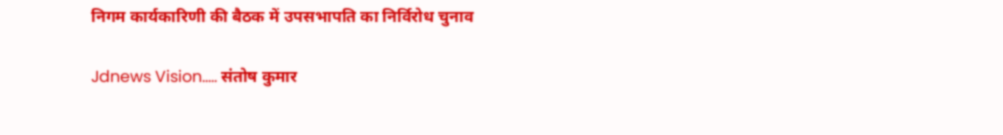निगम कार्यकारिणी की बैठक में उपसभापति का निर्विरोध चुनाव

Jdnews Vision….. संतोष कुमार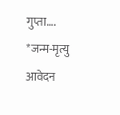गुप्ता…. *जन्म-मृत्यु आवेदन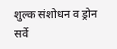शुल्क संशोधन व ड्रोन सर्वे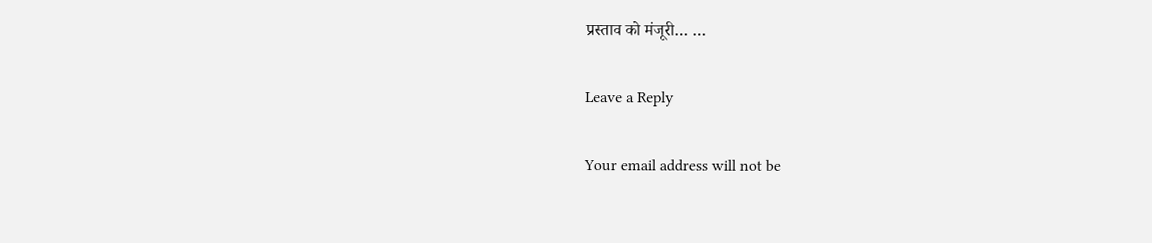प्रस्ताव को मंजूरी… …

Leave a Reply

Your email address will not be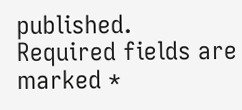published. Required fields are marked *